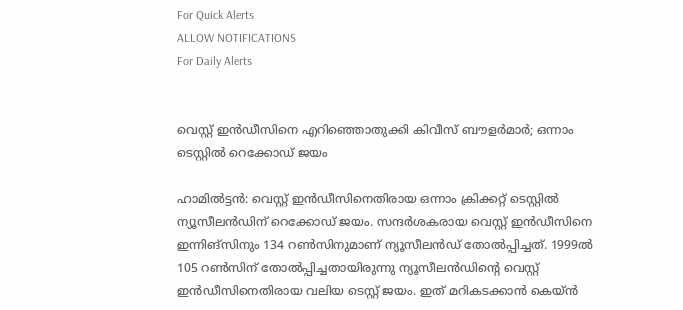For Quick Alerts
ALLOW NOTIFICATIONS
For Daily Alerts


വെസ്റ്റ് ഇന്‍ഡീസിനെ എറിഞ്ഞൊതുക്കി കിവീസ് ബൗളര്‍മാര്‍; ഒന്നാം ടെസ്റ്റില്‍ റെക്കോഡ് ജയം

ഹാമില്‍ട്ടന്‍: വെസ്റ്റ് ഇന്‍ഡീസിനെതിരായ ഒന്നാം ക്രിക്കറ്റ് ടെസ്റ്റില്‍ ന്യൂസീലന്‍ഡിന് റെക്കോഡ് ജയം. സന്ദര്‍ശകരായ വെസ്റ്റ് ഇന്‍ഡീസിനെ ഇന്നിങ്‌സിനും 134 റണ്‍സിനുമാണ് ന്യൂസീലന്‍ഡ് തോല്‍പ്പിച്ചത്. 1999ല്‍ 105 റണ്‍സിന് തോല്‍പ്പിച്ചതായിരുന്നു ന്യൂസീലന്‍ഡിന്റെ വെസ്റ്റ് ഇന്‍ഡീസിനെതിരായ വലിയ ടെസ്റ്റ് ജയം. ഇത് മറികടക്കാന്‍ കെയ്ന്‍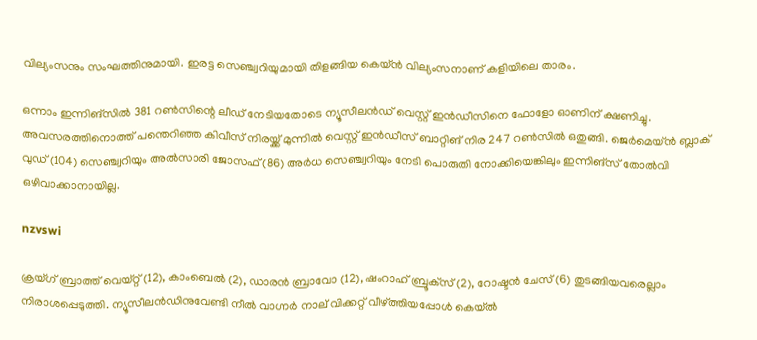വില്യംസനും സംഘത്തിനുമായി. ഇരട്ട സെഞ്ച്വറിയുമായി തിളങ്ങിയ കെയ്ന്‍ വില്യംസനാണ് കളിയിലെ താരം.

ഒന്നാം ഇന്നിങ്‌സില്‍ 381 റണ്‍സിന്റെ ലീഡ് നേടിയതോടെ ന്യൂസീലന്‍ഡ് വെസ്റ്റ് ഇന്‍ഡീസിനെ ഫോളോ ഓണിന് ക്ഷണിച്ചു. അവസരത്തിനൊത്ത് പന്തെറിഞ്ഞ കിവീസ് നിരയ്ക്ക് മുന്നില്‍ വെസ്റ്റ് ഇന്‍ഡീസ് ബാറ്റിങ് നിര 247 റണ്‍സില്‍ ഒതുങ്ങി. ജെര്‍മെയ്ന്‍ ബ്ലാക് വുഡ് (104) സെഞ്ച്വറിയും അല്‍സാരി ജോസഫ് (86) അര്‍ധ സെഞ്ച്വറിയും നേടി പൊരുതി നോക്കിയെങ്കിലും ഇന്നിങ്‌സ് തോല്‍വി ഒഴിവാക്കാനായില്ല.

nzvswi

ക്രയ്ഗ് ബ്രാത്ത് വെയ്റ്റ് (12), കാംബെല്‍ (2), ഡാരന്‍ ബ്രാവോ (12), ഷംറാഹ് ബ്രൂക്‌സ് (2), റോഷ്ടന്‍ ചേസ് (6) തുടങ്ങിയവരെല്ലാം നിരാശപ്പെടുത്തി. ന്യൂസീലന്‍ഡിനുവേണ്ടി നീല്‍ വാഗ്നര്‍ നാല് വിക്കറ്റ് വീഴ്ത്തിയപ്പോള്‍ കെയ്ല്‍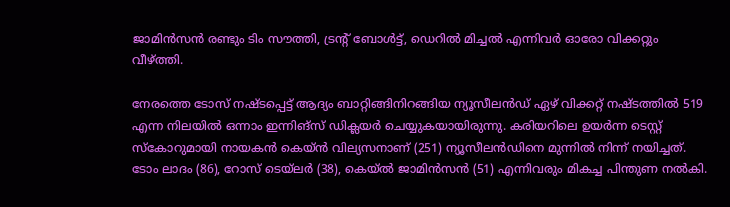ജാമിന്‍സന്‍ രണ്ടും ടിം സൗത്തി, ട്രന്റ് ബോള്‍ട്ട്, ഡെറില്‍ മിച്ചല്‍ എന്നിവര്‍ ഓരോ വിക്കറ്റും വീഴ്ത്തി.

നേരത്തെ ടോസ് നഷ്ടപ്പെട്ട് ആദ്യം ബാറ്റിങ്ങിനിറങ്ങിയ ന്യൂസീലന്‍ഡ് ഏഴ് വിക്കറ്റ് നഷ്ടത്തില്‍ 519 എന്ന നിലയില്‍ ഒന്നാം ഇന്നിങ്‌സ് ഡിക്ലയര്‍ ചെയ്യുകയായിരുന്നു. കരിയറിലെ ഉയര്‍ന്ന ടെസ്റ്റ് സ്‌കോറുമായി നായകന്‍ കെയ്ന്‍ വില്യസനാണ് (251) ന്യൂസീലന്‍ഡിനെ മുന്നില്‍ നിന്ന് നയിച്ചത്. ടോം ലാദം (86), റോസ് ടെയ്‌ലര്‍ (38), കെയ്ല്‍ ജാമിന്‍സന്‍ (51) എന്നിവരും മികച്ച പിന്തുണ നല്‍കി.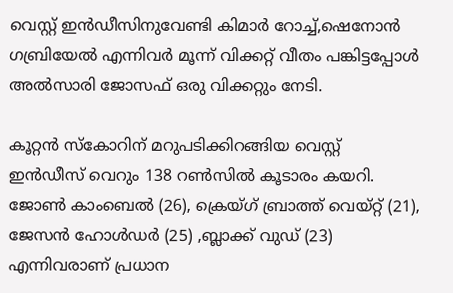വെസ്റ്റ് ഇന്‍ഡീസിനുവേണ്ടി കിമാര്‍ റോച്ച്,ഷെനോന്‍ ഗബ്രിയേല്‍ എന്നിവര്‍ മൂന്ന് വിക്കറ്റ് വീതം പങ്കിട്ടപ്പോള്‍ അല്‍സാരി ജോസഫ് ഒരു വിക്കറ്റും നേടി.

കൂറ്റന്‍ സ്‌കോറിന് മറുപടിക്കിറങ്ങിയ വെസ്റ്റ് ഇന്‍ഡീസ് വെറും 138 റണ്‍സില്‍ കൂടാരം കയറി. ജോണ്‍ കാംബെല്‍ (26), ക്രെയ്ഗ് ബ്രാത്ത് വെയ്റ്റ് (21), ജേസന്‍ ഹോള്‍ഡര്‍ (25) ,ബ്ലാക്ക് വുഡ് (23) എന്നിവരാണ് പ്രധാന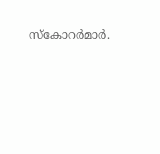സ്‌കോറര്‍മാര്‍.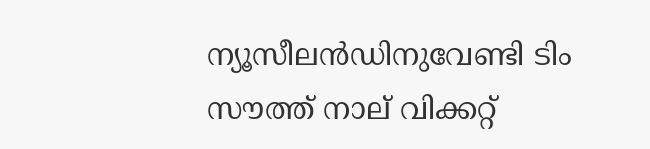ന്യൂസീലന്‍ഡിനുവേണ്ടി ടിം സൗത്ത് നാല് വിക്കറ്റ്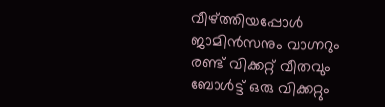വീഴ്ത്തിയപ്പോള്‍ ജാമിന്‍സനും വാഗ്നറും രണ്ട് വിക്കറ്റ് വീതവും ബോള്‍ട്ട് ഒരു വിക്കറ്റും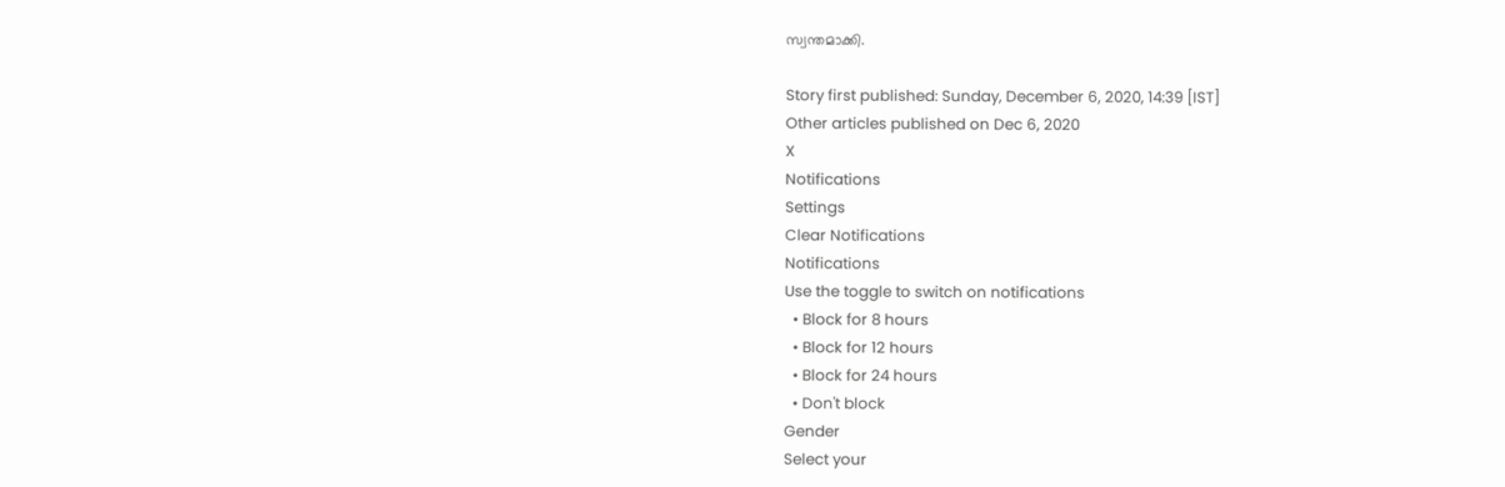സ്വന്തമാക്കി.

Story first published: Sunday, December 6, 2020, 14:39 [IST]
Other articles published on Dec 6, 2020
X
Notifications
Settings
Clear Notifications
Notifications
Use the toggle to switch on notifications
  • Block for 8 hours
  • Block for 12 hours
  • Block for 24 hours
  • Don't block
Gender
Select your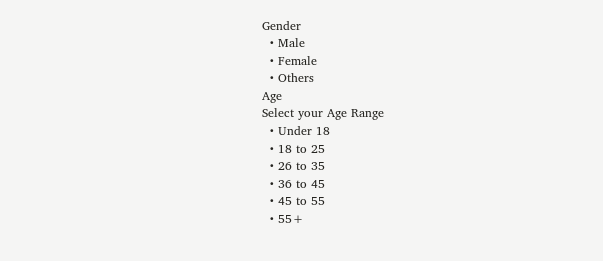Gender
  • Male
  • Female
  • Others
Age
Select your Age Range
  • Under 18
  • 18 to 25
  • 26 to 35
  • 36 to 45
  • 45 to 55
  • 55+